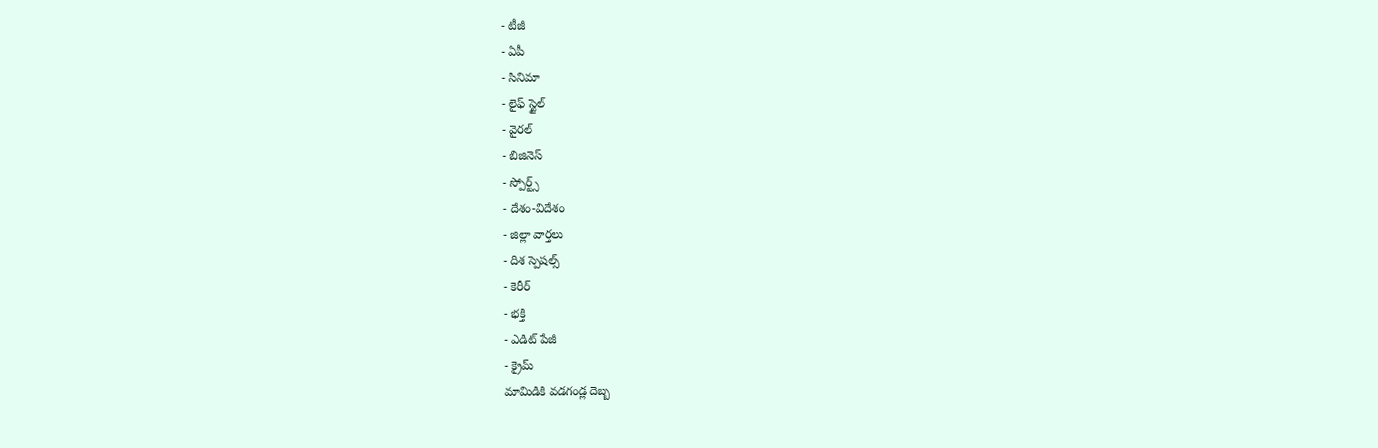- టీజీ
- ఏపీ
- సినిమా
- లైఫ్ స్టైల్
- వైరల్
- బిజినెస్
- స్పోర్ట్స్
- దేశం-విదేశం
- జిల్లా వార్తలు
- దిశ స్పెషల్స్
- కెరీర్
- భక్తి
- ఎడిట్ పేజీ
- క్రైమ్
మామిడికి వడగండ్ల దెబ్బ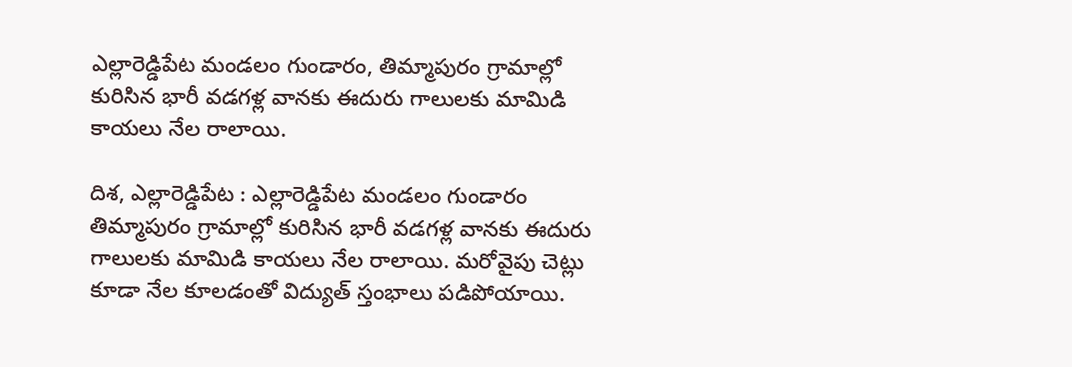ఎల్లారెడ్డిపేట మండలం గుండారం, తిమ్మాపురం గ్రామాల్లో కురిసిన భారీ వడగళ్ల వానకు ఈదురు గాలులకు మామిడి కాయలు నేల రాలాయి.

దిశ, ఎల్లారెడ్డిపేట : ఎల్లారెడ్డిపేట మండలం గుండారం తిమ్మాపురం గ్రామాల్లో కురిసిన భారీ వడగళ్ల వానకు ఈదురు గాలులకు మామిడి కాయలు నేల రాలాయి. మరోవైపు చెట్లు కూడా నేల కూలడంతో విద్యుత్ స్తంభాలు పడిపోయాయి.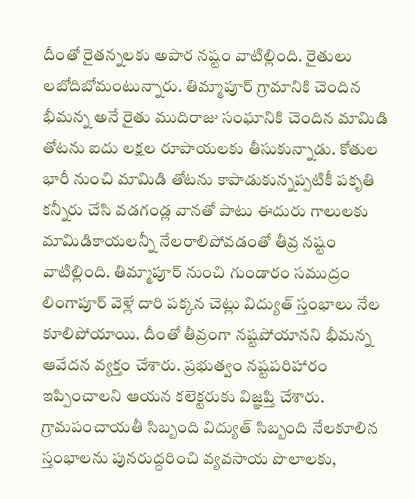దీంతో రైతన్నలకు అపార నష్టం వాటిల్లింది. రైతులు లబోదిబోమంటున్నారు. తిమ్మాపూర్ గ్రామానికి చెందిన భీమన్న అనే రైతు ముదిరాజు సంఘానికి చెందిన మామిడి తోటను ఐదు లక్షల రూపాయలకు తీసుకున్నాడు. కోతుల భారీ నుంచి మామిడి తోటను కాపాడుకున్నప్పటికీ పకృతి కన్నీరు చేసి వడగండ్ల వానతో పాటు ఈదురు గాలులకు మామిడికాయలన్నీ నేలరాలిపోవడంతో తీవ్ర నష్టం వాటిల్లింది. తిమ్మాపూర్ నుంచి గుండారం సముద్రం లింగాపూర్ వెళ్లే దారి పక్కన చెట్లు విద్యుత్ స్తంభాలు నేల కూలిపోయాయి. దీంతో తీవ్రంగా నష్టపోయానని భీమన్న ఆవేదన వ్యక్తం చేశారు. ప్రభుత్వం నష్టపరిహారం ఇప్పించాలని ఆయన కలెక్టరుకు విజ్ఞప్తి చేశారు. గ్రామపంచాయతీ సిబ్బంది విద్యుత్ సిబ్బంది నేలకూలిన స్తంభాలను పునరుద్దరించి వ్యవసాయ పొలాలకు,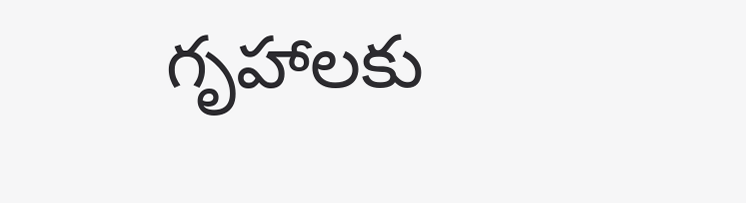గృహాలకు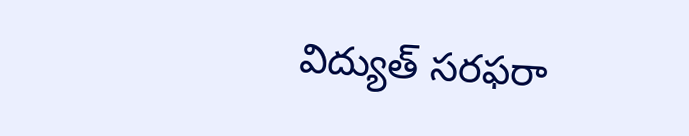విద్యుత్ సరఫరా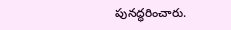పునద్ధరించారు.